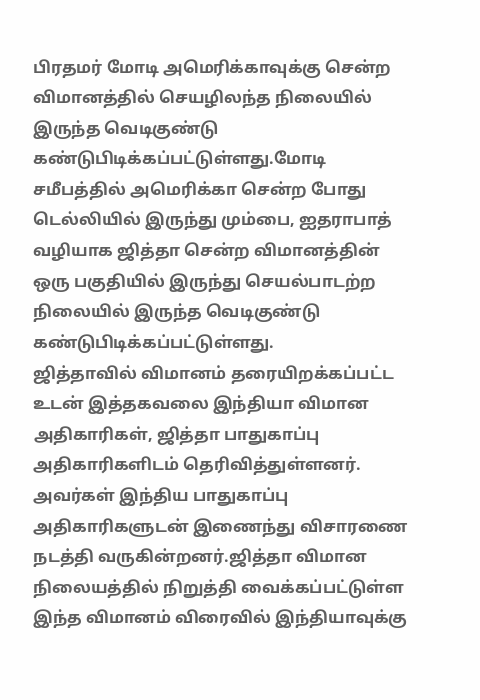பிரதமர் மோடி அமெரிக்காவுக்கு சென்ற விமானத்தில் செயழிலந்த நிலையில் இருந்த வெடிகுண்டு கண்டுபிடிக்கப்பட்டுள்ளது.மோடி சமீபத்தில் அமெரிக்கா சென்ற போது டெல்லியில் இருந்து மும்பை, ஐதராபாத் வழியாக ஜித்தா சென்ற விமானத்தின் ஒரு பகுதியில் இருந்து செயல்பாடற்ற நிலையில் இருந்த வெடிகுண்டு கண்டுபிடிக்கப்பட்டுள்ளது.
ஜித்தாவில் விமானம் தரையிறக்கப்பட்ட உடன் இத்தகவலை இந்தியா விமான அதிகாரிகள், ஜித்தா பாதுகாப்பு அதிகாரிகளிடம் தெரிவித்துள்ளனர்.
அவர்கள் இந்திய பாதுகாப்பு அதிகாரிகளுடன் இணைந்து விசாரணை நடத்தி வருகின்றனர்.ஜித்தா விமான நிலையத்தில் நிறுத்தி வைக்கப்பட்டுள்ள இந்த விமானம் விரைவில் இந்தியாவுக்கு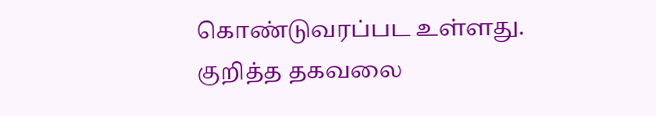கொண்டுவரப்பட உள்ளது.
குறித்த தகவலை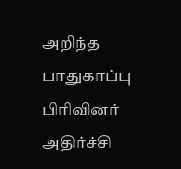அறிந்த பாதுகாப்பு பிரிவினர் அதிர்ச்சி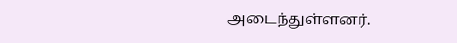அடைந்துள்ளனர்.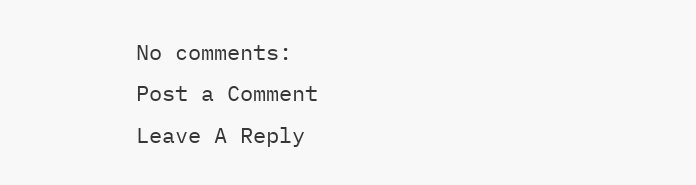No comments:
Post a Comment
Leave A Reply